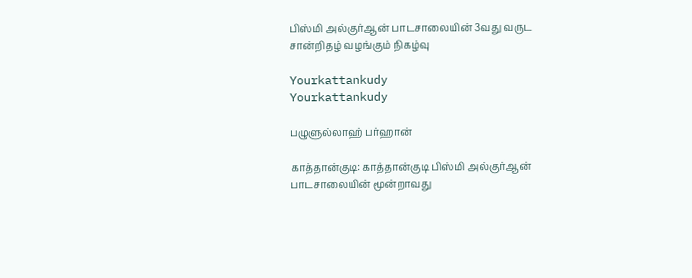பிஸ்மி அல்குர்ஆன் பாடசாலையின் 3வது வருட சான்றிதழ் வழங்கும் நிகழ்வு

Yourkattankudy
Yourkattankudy

பழுளுல்லாஹ் பர்ஹான்

காத்தான்குடி: காத்தான்குடி பிஸ்மி அல்குர்ஆன் பாடசாலையின் மூன்றாவது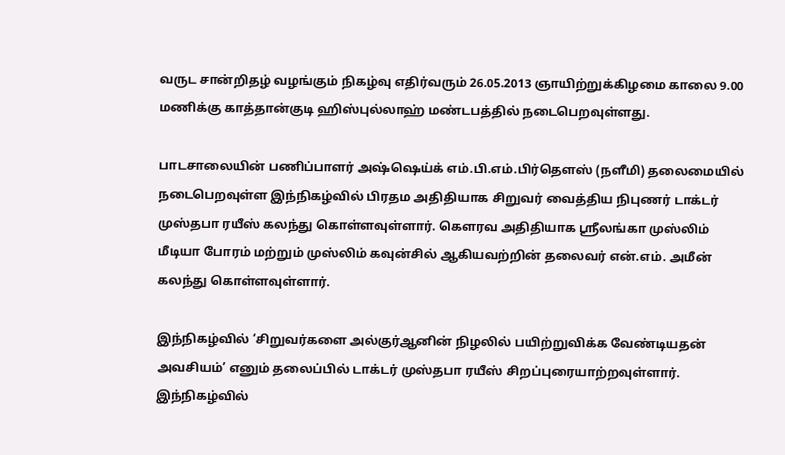வருட சான்றிதழ் வழங்கும் நிகழ்வு எதிர்வரும் 26.05.2013 ஞாயிற்றுக்கிழமை காலை 9.00 மணிக்கு காத்தான்குடி ஹிஸ்புல்லாஹ் மண்டபத்தில் நடைபெறவுள்ளது.

பாடசாலையின் பணிப்பாளர் அஷ்ஷெய்க் எம்.பி.எம்.பிர்தௌஸ் (நளீமி) தலைமையில் நடைபெறவுள்ள இந்நிகழ்வில் பிரதம அதிதியாக சிறுவர் வைத்திய நிபுணர் டாக்டர் முஸ்தபா ரயீஸ் கலந்து கொள்ளவுள்ளார். கௌரவ அதிதியாக ஸ்ரீலங்கா முஸ்லிம் மீடியா போரம் மற்றும் முஸ்லிம் கவுன்சில் ஆகியவற்றின் தலைவர் என்.எம். அமீன் கலந்து கொள்ளவுள்ளார்.

இந்நிகழ்வில் ‘சிறுவர்களை அல்குர்ஆனின் நிழலில் பயிற்றுவிக்க வேண்டியதன் அவசியம்’ எனும் தலைப்பில் டாக்டர் முஸ்தபா ரயீஸ் சிறப்புரையாற்றவுள்ளார். இந்நிகழ்வில்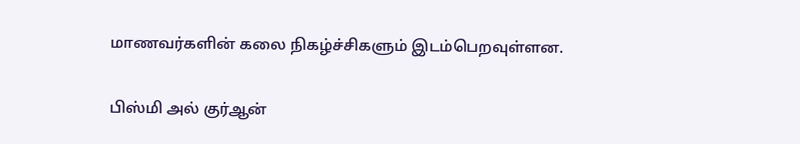மாணவர்களின் கலை நிகழ்ச்சிகளும் இடம்பெறவுள்ளன.

பிஸ்மி அல் குர்ஆன்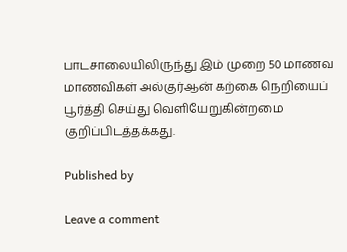பாடசாலையிலிருந்து இம் முறை 50 மாணவ மாணவிகள் அல்குர்ஆன் கற்கை நெறியைப் பூர்த்தி செய்து வெளியேறுகின்றமை குறிப்பிடத்தக்கது.

Published by

Leave a comment